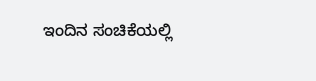ಇಂದಿನ ಸಂಚಿಕೆಯಲ್ಲಿ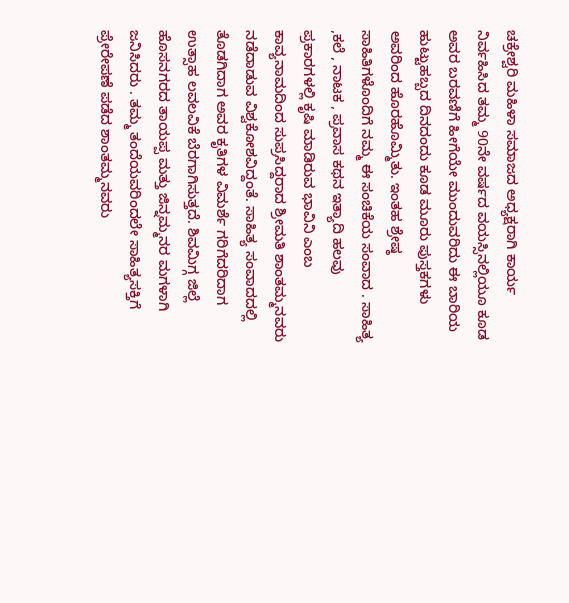ಚಕ್ರೇಶ್ವರಿ ಮಹಿಳಾ ಸಮಾಜದ ಅಧ್ಯಕ್ಷರಾಗಿ ಕಾರ್ಯ ನಿರ್ವಹಿಸಿದ ತಮ್ಮ 90ನೇ ವರ್ಷದ ವಯಸ್ಸಿನಲ್ಲಿಯೂ ಕೂಡ ಅವರ ಬರವಣಿಗೆ ಹೀಗೆಯೇ ಮುಂದುವರಿದು ಈ ಬಾರಿಯ ಹುಟ್ಟುಹಬ್ಬದ ದಿನದಂದು ಕೂಡ ಮೂರು ಪುಸ್ತಕಗಳು ಅವರಿಂದ ಹೊರಹೊಮ್ಮಿತು. ಇಂತಹ ಶ್ರೇಷ್ಠ ಸಾಹಿತಿಗಳೊಂದಿಗೆ ನಮ್ಮ ಈ ಸಂಚಿಕೆಯ ಸಂವಾದ . ಸಾಹಿತ್ಯ ,ಕಲೆ , ನಾಟಕ , ಪ್ರವಾಸ ಕಥನ ಇತ್ಯಾದಿ ಹಲವು ಪ್ರಕಾರಗಳಲ್ಲಿ ಕೃಷಿ ಮಾಡಿರುವ ಭಾವಿನಿ ಎಂಬ ಕಾವ್ಯನಾಮದಿಂದ ಸುಪ್ರಸಿದ್ದರಾದ ಶ್ರೀಮತಿ ಶಾಂತಮ್ಮನವರು ನಡೆದಾಡುವ ವಿಶ್ವಕೋಶವಿದ್ದಂತೆ. ಸಾಹಿತ್ಯ ಸಂವಾದದಲ್ಲಿ ತೊಡಗಿದಾಗ ಅವರ ಕೃತಿಗಳ ವಿಮರ್ಶೆ ಗರಿಗೆದರಿದಾಗ ಉತ್ಸಾಹ ಲವಲವಿಕೆ ಬೆರಗಾಗಿಸುತ್ತದೆ. ಶಿವಮಿಗ್ಗ ಜಿಲ್ಲೆ ಹೊಸನಗರದ ತಾಯಪ್ಪ ಮತ್ತು ಜಿನ್ನಮ್ಮನರ ಮಗಳಾಗಿ ಜನಿಸಿದರು . ತಮ್ಮ ತಂದೆಯವರಿಂದಲೇ ಸಾಹಿತ್ಯಸಕ್ತಿಗೆ ಪ್ರೇರೇಪಣೆ ಪಡೆದ ಶಾಂತಮ್ಮನವರು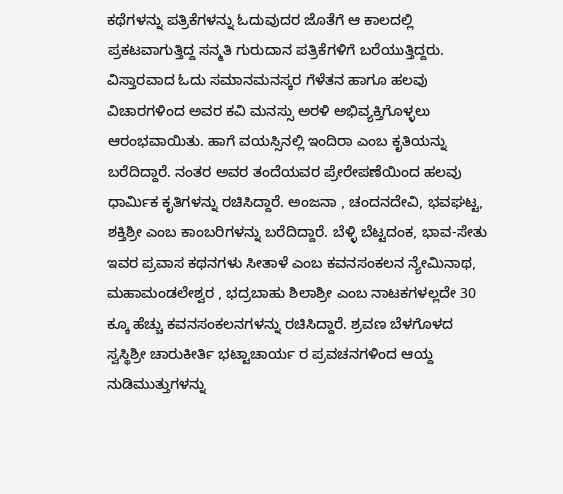ಕಥೆಗಳನ್ನು ಪತ್ರಿಕೆಗಳನ್ನು ಓದುವುದರ ಜೊತೆಗೆ ಆ ಕಾಲದಲ್ಲಿ ಪ್ರಕಟವಾಗುತ್ತಿದ್ದ ಸನ್ಮತಿ ಗುರುದಾನ ಪತ್ರಿಕೆಗಳಿಗೆ ಬರೆಯುತ್ತಿದ್ದರು. ವಿಸ್ತಾರವಾದ ಓದು ಸಮಾನಮನಸ್ಕರ ಗೆಳೆತನ ಹಾಗೂ ಹಲವು ವಿಚಾರಗಳಿಂದ ಅವರ ಕವಿ ಮನಸ್ಸು ಅರಳಿ ಅಭಿವ್ಯಕ್ತಿಗೊಳ್ಳಲು ಆರಂಭವಾಯಿತು. ಹಾಗೆ ವಯಸ್ಸಿನಲ್ಲಿ ಇಂದಿರಾ ಎಂಬ ಕೃತಿಯನ್ನು ಬರೆದಿದ್ದಾರೆ. ನಂತರ ಅವರ ತಂದೆಯವರ ಪ್ರೇರೇಪಣೆಯಿಂದ ಹಲವು ಧಾರ್ಮಿಕ ಕೃತಿಗಳನ್ನು ರಚಿಸಿದ್ದಾರೆ. ಅಂಜನಾ , ಚಂದನದೇವಿ, ಭವಘಟ್ಟ, ಶಕ್ತಿಶ್ರೀ ಎಂಬ ಕಾಂಬರಿಗಳನ್ನು ಬರೆದಿದ್ದಾರೆ. ಬೆಳ್ಳಿ ಬೆಟ್ಟದಂಕ, ಭಾವ-ಸೇತು ಇವರ ಪ್ರವಾಸ ಕಥನಗಳು ಸೀತಾಳೆ ಎಂಬ ಕವನಸಂಕಲನ ನ್ಯೇಮಿನಾಥ, ಮಹಾಮಂಡಲೇಶ್ವರ , ಭದ್ರಬಾಹು ಶಿಲಾಶ್ರೀ ಎಂಬ ನಾಟಕಗಳಲ್ಲದೇ 30 ಕ್ಕೂ ಹೆಚ್ಚು ಕವನಸಂಕಲನಗಳನ್ನು ರಚಿಸಿದ್ದಾರೆ. ಶ್ರವಣ ಬೆಳಗೊಳದ ಸ್ವಸ್ಥಿಶ್ರೀ ಚಾರುಕೀರ್ತಿ ಭಟ್ಟಾಚಾರ್ಯ ರ ಪ್ರವಚನಗಳಿಂದ ಆಯ್ದ ನುಡಿಮುತ್ತುಗಳನ್ನು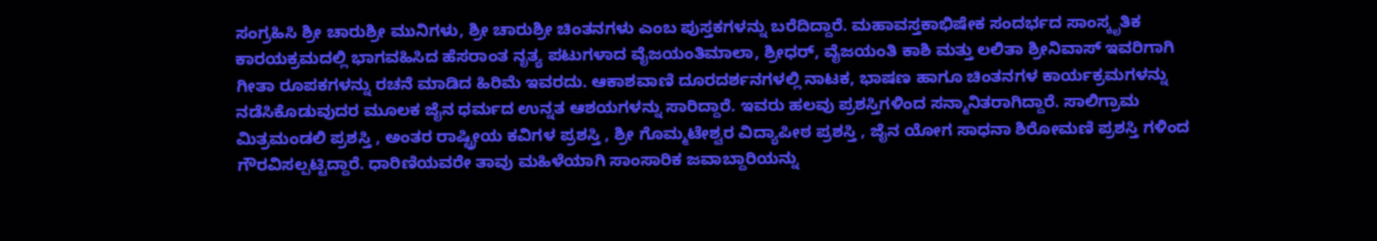ಸಂಗ್ರಹಿಸಿ ಶ್ರೀ ಚಾರುಶ್ರೀ ಮುನಿಗಳು, ಶ್ರೀ ಚಾರುಶ್ರೀ ಚಿಂತನಗಳು ಎಂಬ ಪುಸ್ತಕಗಳನ್ನು ಬರೆದಿದ್ದಾರೆ. ಮಹಾವಸ್ತಕಾಭಿಷೇಕ ಸಂದರ್ಭದ ಸಾಂಸ್ಕೃತಿಕ ಕಾರಯಕ್ರಮದಲ್ಲಿ ಭಾಗವಹಿಸಿದ ಹೆಸರಾಂತ ನೃತ್ಯ ಪಟುಗಳಾದ ವೈಜಯಂತಿಮಾಲಾ, ಶ್ರೀಧರ್, ವೈಜಯಂತಿ ಕಾಶಿ ಮತ್ತು ಲಲಿತಾ ಶ್ರೀನಿವಾಸ್ ಇವರಿಗಾಗಿ ಗೀತಾ ರೂಪಕಗಳನ್ನು ರಚನೆ ಮಾಡಿದ ಹಿರಿಮೆ ಇವರದು. ಆಕಾಶವಾಣಿ ದೂರದರ್ಶನಗಳಲ್ಲಿ ನಾಟಕ, ಭಾಷಣ ಹಾಗೂ ಚಿಂತನಗಳ ಕಾರ್ಯಕ್ರಮಗಳನ್ನು ನಡೆಸಿಕೊಡುವುದರ ಮೂಲಕ ಜೈನ ಧರ್ಮದ ಉನ್ನತ ಆಶಯಗಳನ್ನು ಸಾರಿದ್ದಾರೆ. ಇವರು ಹಲವು ಪ್ರಶಸ್ತಿಗಳಿಂದ ಸನ್ಮಾನಿತರಾಗಿದ್ದಾರೆ. ಸಾಲಿಗ್ರಾಮ ಮಿತ್ರಮಂಡಲಿ ಪ್ರಶಸ್ತಿ , ಅಂತರ ರಾಷ್ಟ್ರೀಯ ಕವಿಗಳ ಪ್ರಶಸ್ತಿ , ಶ್ರೀ ಗೊಮ್ಮಟೇಶ್ವರ ವಿದ್ಯಾಪೀಠ ಪ್ರಶಸ್ತಿ , ಜೈನ ಯೋಗ ಸಾಧನಾ ಶಿರೋಮಣಿ ಪ್ರಶಸ್ತಿ ಗಳಿಂದ ಗೌರವಿಸಲ್ಪಟ್ಟಿದ್ದಾರೆ. ಧಾರಿಣಿಯವರೇ ತಾವು ಮಹಿಳೆಯಾಗಿ ಸಾಂಸಾರಿಕ ಜವಾಬ್ದಾರಿಯನ್ನು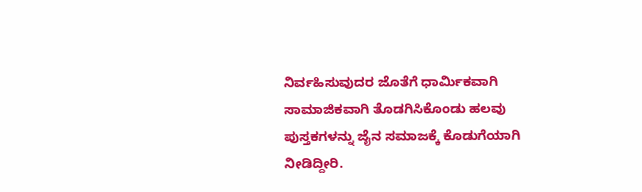ನಿರ್ವಹಿಸುವುದರ ಜೊತೆಗೆ ಧಾರ್ಮಿಕವಾಗಿ ಸಾಮಾಜಿಕವಾಗಿ ತೊಡಗಿಸಿಕೊಂಡು ಹಲವು ಪುಸ್ತಕಗಳನ್ನು ಜೈನ ಸಮಾಜಕ್ಕೆ ಕೊಡುಗೆಯಾಗಿ ನೀಡಿದ್ದೀರಿ.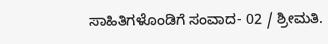ಸಾಹಿತಿಗಳೊಂಡಿಗೆ ಸಂವಾದ- 02 / ಶ್ರೀಮತಿ.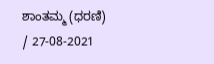ಶಾಂತಮ್ಮ (ಧರಣಿ) / 27-08-2021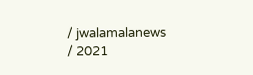/ jwalamalanews / 2021